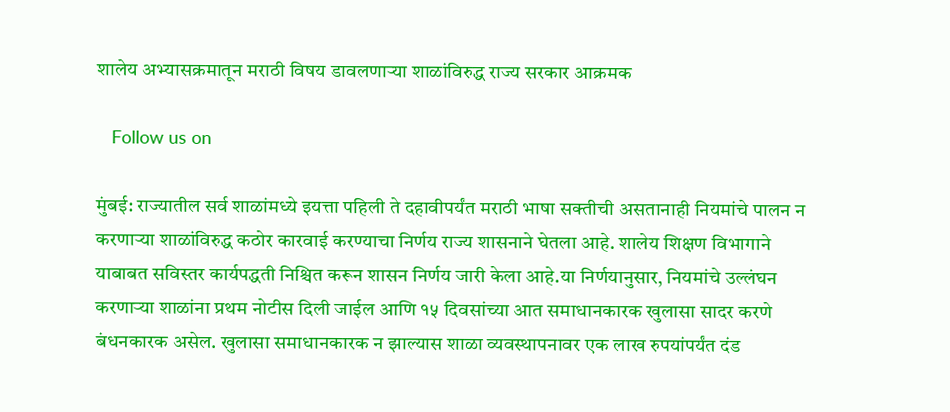शालेय अभ्यासक्रमातून मराठी विषय डावलणाऱ्या शाळांविरुद्ध राज्य सरकार आक्रमक

   Follow us on

मुंबई: राज्यातील सर्व शाळांमध्ये इयत्ता पहिली ते दहावीपर्यंत मराठी भाषा सक्तीची असतानाही नियमांचे पालन न करणाऱ्या शाळांविरुद्ध कठोर कारवाई करण्याचा निर्णय राज्य शासनाने घेतला आहे. शालेय शिक्षण विभागाने याबाबत सविस्तर कार्यपद्धती निश्चित करून शासन निर्णय जारी केला आहे.या निर्णयानुसार, नियमांचे उल्लंघन करणाऱ्या शाळांना प्रथम नोटीस दिली जाईल आणि १५ दिवसांच्या आत समाधानकारक खुलासा सादर करणे बंधनकारक असेल. खुलासा समाधानकारक न झाल्यास शाळा व्यवस्थापनावर एक लाख रुपयांपर्यंत दंड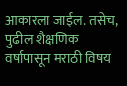आकारला जाईल. तसेच, पुढील शैक्षणिक वर्षापासून मराठी विषय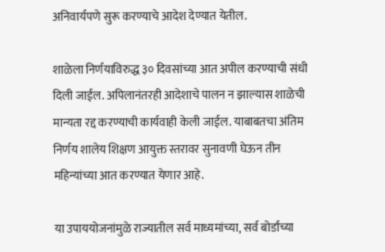अनिवार्यपणे सुरू करण्याचे आदेश देण्यात येतील.

शाळेला निर्णयाविरुद्ध ३० दिवसांच्या आत अपील करण्याची संधी दिली जाईल. अपिलानंतरही आदेशाचे पालन न झाल्यास शाळेची मान्यता रद्द करण्याची कार्यवाही केली जाईल. याबाबतचा अंतिम निर्णय शालेय शिक्षण आयुक्त स्तरावर सुनावणी घेऊन तीन महिन्यांच्या आत करण्यात येणार आहे.

या उपाययोजनांमुळे राज्यातील सर्व माध्यमांच्या, सर्व बोर्डांच्या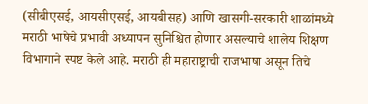(सीबीएसई, आयसीएसई, आयबीसह) आणि खासगी-सरकारी शाळांमध्ये मराठी भाषेचे प्रभावी अध्यापन सुनिश्चित होणार असल्याचे शालेय शिक्षण विभागाने स्पष्ट केले आहे. मराठी ही महाराष्ट्राची राजभाषा असून तिचे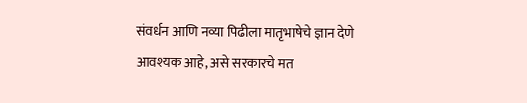संवर्धन आणि नव्या पिढीला मातृभाषेचे ज्ञान देणे आवश्यक आहे, असे सरकारचे मत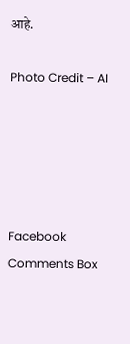आहे.

Photo Credit – AI





Facebook Comments Box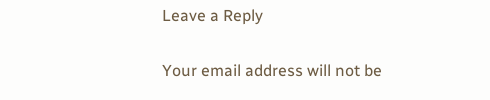Leave a Reply

Your email address will not be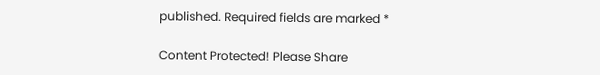published. Required fields are marked *

Content Protected! Please Share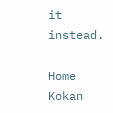it instead.

Home
Kokan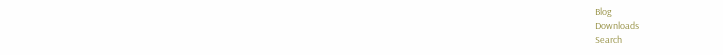Blog
Downloads
Search